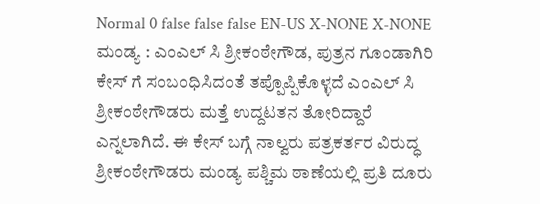Normal 0 false false false EN-US X-NONE X-NONE ಮಂಡ್ಯ : ಎಂಎಲ್ ಸಿ ಶ್ರೀಕಂಠೇಗೌಡ, ಪುತ್ರನ ಗೂಂಡಾಗಿರಿ ಕೇಸ್ ಗೆ ಸಂಬಂಧಿಸಿದಂತೆ ತಪ್ಪೊಪ್ಪಿಕೊಳ್ಳದೆ ಎಂಎಲ್ ಸಿ ಶ್ರೀಕಂಠೇಗೌಡರು ಮತ್ತೆ ಉದ್ದಟತನ ತೋರಿದ್ದಾರೆ ಎನ್ನಲಾಗಿದೆ. ಈ ಕೇಸ್ ಬಗ್ಗೆ ನಾಲ್ವರು ಪತ್ರಕರ್ತರ ವಿರುದ್ಧ ಶ್ರೀಕಂಠೇಗೌಡರು ಮಂಡ್ಯ ಪಶ್ಚಿಮ ಠಾಣೆಯಲ್ಲಿ ಪ್ರತಿ ದೂರು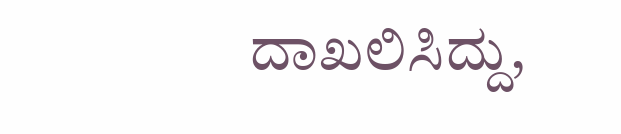ದಾಖಲಿಸಿದ್ದು,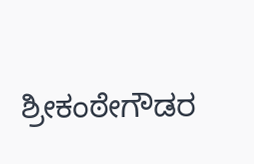ಶ್ರೀಕಂಠೇಗೌಡರ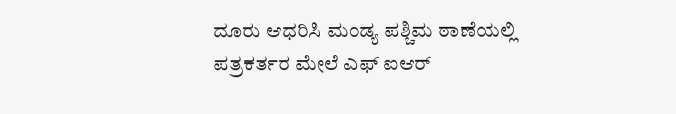ದೂರು ಆಧರಿಸಿ ಮಂಡ್ಯ ಪಶ್ಚಿಮ ಠಾಣೆಯಲ್ಲಿ ಪತ್ರಕರ್ತರ ಮೇಲೆ ಎಫ್ ಐಆರ್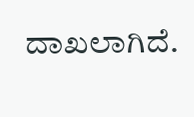ದಾಖಲಾಗಿದೆ.